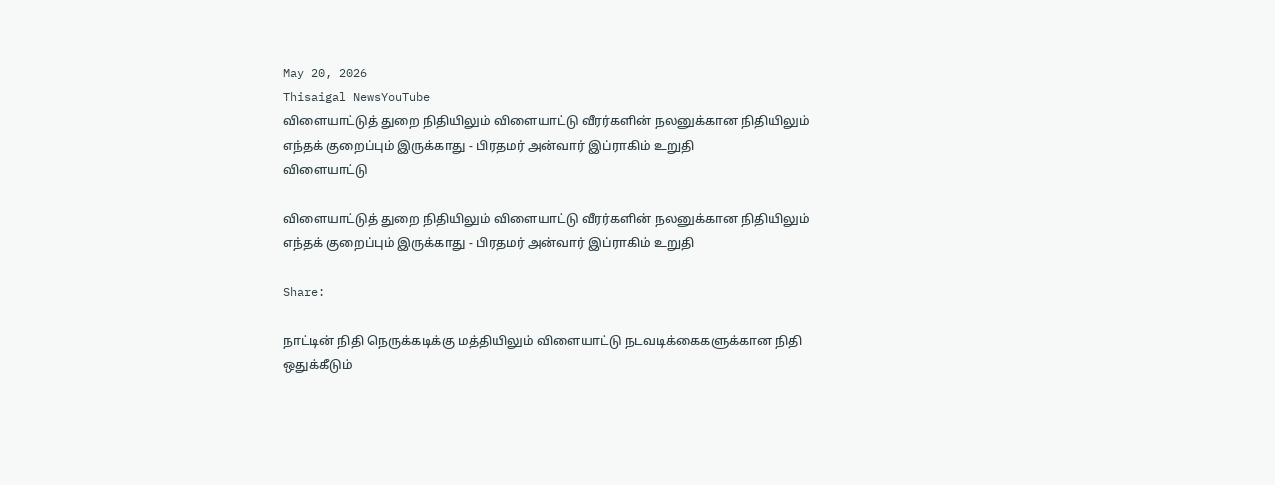May 20, 2026
Thisaigal NewsYouTube
விளையாட்டுத் துறை நிதியிலும் விளையாட்டு வீரர்களின் நலனுக்கான நிதியிலும் எந்தக் குறைப்பும் இருக்காது - பிரதமர் அன்வார் இப்ராகிம் உறுதி
விளையாட்டு

விளையாட்டுத் துறை நிதியிலும் விளையாட்டு வீரர்களின் நலனுக்கான நிதியிலும் எந்தக் குறைப்பும் இருக்காது - பிரதமர் அன்வார் இப்ராகிம் உறுதி

Share:

நாட்டின் நிதி நெருக்கடிக்கு மத்தியிலும் விளையாட்டு நடவடிக்கைகளுக்கான நிதி ஒதுக்கீடும்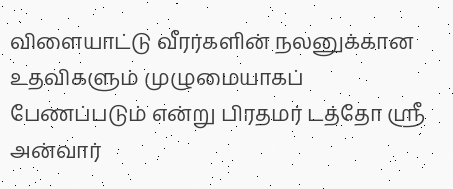விளையாட்டு வீரர்களின் நலனுக்கான உதவிகளும் முழுமையாகப் பேணப்படும் என்று பிரதமர் டத்தோ ஸ்ரீ அன்வார்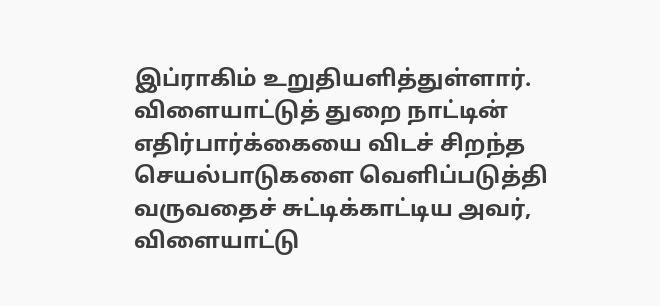இப்ராகிம் உறுதியளித்துள்ளார். விளையாட்டுத் துறை நாட்டின் எதிர்பார்க்கையை விடச் சிறந்த செயல்பாடுகளை வெளிப்படுத்தி வருவதைச் சுட்டிக்காட்டிய அவர், விளையாட்டு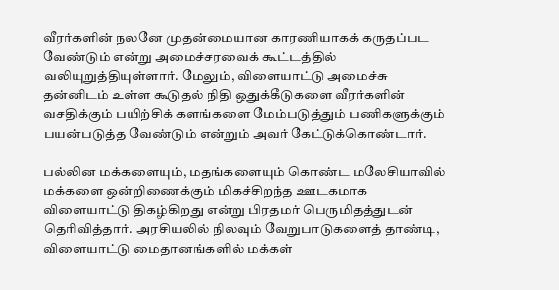வீரர்களின் நலனே முதன்மையான காரணியாகக் கருதப்பட வேண்டும் என்று அமைச்சரவைக் கூட்டத்தில் வலியுறுத்தியுள்ளார். மேலும், விளையாட்டு அமைச்சு தன்னிடம் உள்ள கூடுதல் நிதி ஒதுக்கீடுகளை வீரர்களின் வசதிக்கும் பயிற்சிக் களங்களை மேம்படுத்தும் பணிகளுக்கும் பயன்படுத்த வேண்டும் என்றும் அவர் கேட்டுக்கொண்டார்.

பல்லின மக்களையும், மதங்களையும் கொண்ட மலேசியாவில் மக்களை ஒன்றிணைக்கும் மிகச்சிறந்த ஊடகமாக விளையாட்டு திகழ்கிறது என்று பிரதமர் பெருமிதத்துடன் தெரிவித்தார். அரசியலில் நிலவும் வேறுபாடுகளைத் தாண்டி, விளையாட்டு மைதானங்களில் மக்கள்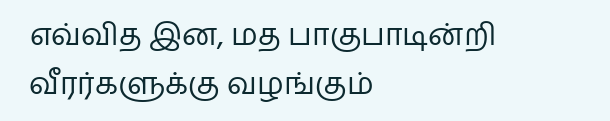எவ்வித இன, மத பாகுபாடின்றி வீரர்களுக்கு வழங்கும்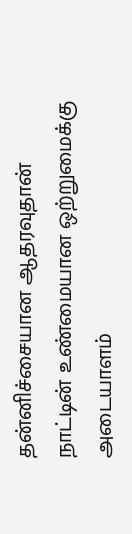தன்னிச்சையான ஆதரவுதான் நாட்டின் உண்மையான ஒற்றுமைக்கு அடையாளம்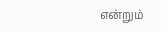என்றும்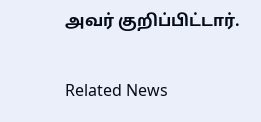அவர் குறிப்பிட்டார்.

Related News